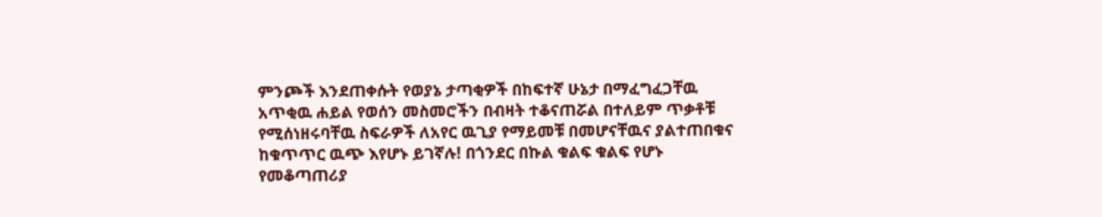ምንጮች እንደጠቀሱት የወያኔ ታጣቂዎች በከፍተኛ ሁኔታ በማፈግፈጋቸዉ አጥቂዉ ሐይል የወሰን መስመሮችን በብዛት ተቆናጠሯል በተለይም ጥቃቶቹ የሚሰነዘሩባቸዉ ስፍራዎች ለአየር ዉጊያ የማይመቹ በመሆናቸዉና ያልተጠበቁና ከቁጥጥር ዉጭ እየሆኑ ይገኛሉ! በጎንደር በኩል ቁልፍ ቁልፍ የሆኑ የመቆጣጠሪያ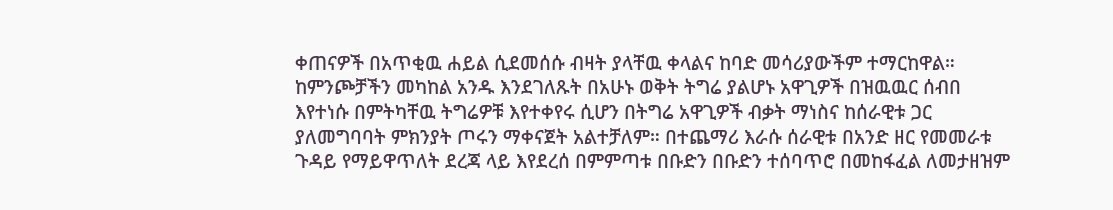ቀጠናዎች በአጥቂዉ ሐይል ሲደመሰሱ ብዛት ያላቸዉ ቀላልና ከባድ መሳሪያውችም ተማርከዋል።
ከምንጮቻችን መካከል አንዱ እንደገለጹት በአሁኑ ወቅት ትግሬ ያልሆኑ አዋጊዎች በዝዉዉር ሰብበ እየተነሱ በምትካቸዉ ትግሬዎቹ እየተቀየሩ ሲሆን በትግሬ አዋጊዎች ብቃት ማነስና ከሰራዊቱ ጋር ያለመግባባት ምክንያት ጦሩን ማቀናጀት አልተቻለም። በተጨማሪ እራሱ ሰራዊቱ በአንድ ዘር የመመራቱ ጉዳይ የማይዋጥለት ደረጃ ላይ እየደረሰ በምምጣቱ በቡድን በቡድን ተሰባጥሮ በመከፋፈል ለመታዘዝም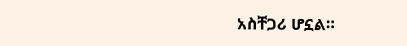አስቸጋሪ ሆኗል።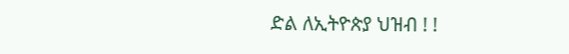ድል ለኢትዮጵያ ህዝብ ! !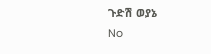ጉድሽ ወያኔ
No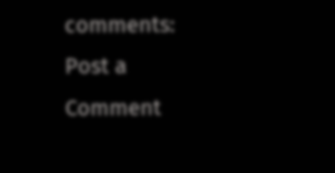comments:
Post a Comment